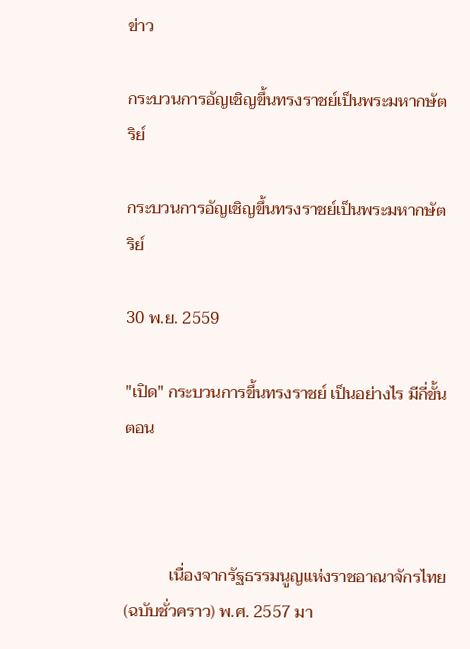ข่าว

กระบวนการอัญเชิญขึ้นทรงราชย์เป็นพระมหากษัตริย์

กระบวนการอัญเชิญขึ้นทรงราชย์เป็นพระมหากษัตริย์

30 พ.ย. 2559

"เปิด" กระบวนการขึ้นทรงราชย์ เป็นอย่างไร มีกี่ขั้นตอน



           เนื่องจากรัฐธรรมนูญแห่งราชอาณาจักรไทย(ฉบับชั่วคราว) พ.ศ. 2557 มา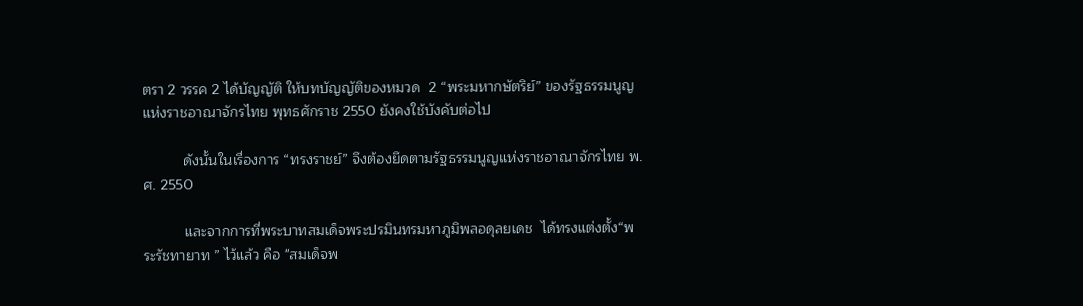ตรา 2 วรรค 2 ได้บัญญัติ ให้บทบัญญัติของหมวด  2 “พระมหากษัตริย์” ของรัฐธรรมนูญแห่งราชอาณาจักรไทย พุทธศักราช 2550 ยังคงใช้บังคับต่อไป

          ดังนั้นในเรื่องการ “ทรงราชย์” จึงต้องยึดตามรัฐธรรมนูญแห่งราชอาณาจักรไทย พ.ศ. 2550

          และจากการที่พระบาทสมเด็จพระปรมินทรมหาภูมิพลอดุลยเดช  ได้ทรงแต่งตั้ง“พระรัชทายาท ” ไว้แล้ว คือ "สมเด็จพ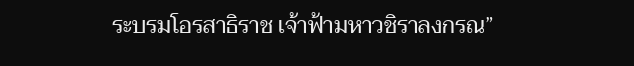ระบรมโอรสาธิราช เจ้าฟ้ามหาวชิราลงกรณ”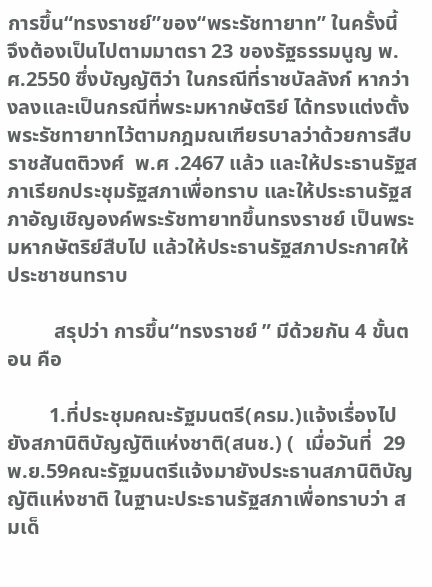การขึ้น“ทรงราชย์”ของ“พระรัชทายาท” ในครั้งนี้  จึงต้องเป็นไปตามมาตรา 23 ของรัฐธรรมนูญ พ.ศ.2550 ซึ่งบัญญัติว่า ในกรณีที่ราชบัลลังก์ หากว่างลงและเป็นกรณีที่พระมหากษัตริย์ ได้ทรงแต่งตั้งพระรัชทายาทไว้ตามกฎมณเฑียรบาลว่าด้วยการสืบราชสันตติวงศ์  พ.ศ .2467 แล้ว และให้ประธานรัฐสภาเรียกประชุมรัฐสภาเพื่อทราบ และให้ประธานรัฐสภาอัญเชิญองค์พระรัชทายาทขึ้นทรงราชย์ เป็นพระมหากษัตริย์สืบไป แล้วให้ประธานรัฐสภาประกาศให้ประชาชนทราบ

         สรุปว่า การขึ้น“ทรงราชย์ ” มีด้วยกัน 4 ขั้นตอน คือ

        1.ที่ประชุมคณะรัฐมนตรี(ครม.)แจ้งเรื่องไปยังสภานิติบัญญัติแห่งชาติ(สนช.) (  เมื่อวันที่  29 พ.ย.59คณะรัฐมนตรีแจ้งมายังประธานสภานิติบัญญัติแห่งชาติ ในฐานะประธานรัฐสภาเพื่อทราบว่า สมเด็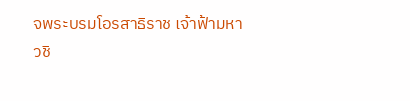จพระบรมโอรสาธิราช เจ้าฟ้ามหาวชิ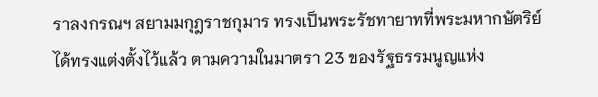ราลงกรณฯ สยามมกุฎราชกุมาร ทรงเป็นพระรัชทายาทที่พระมหากษัตริย์ได้ทรงแต่งตั้งไว้แล้ว ตามความในมาตรา 23 ของรัฐธรรมนูญแห่ง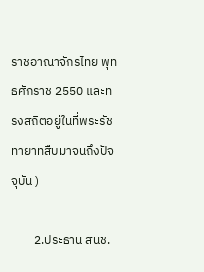ราชอาณาจักรไทย พุทธศักราช 2550 และทรงสถิตอยู่ในที่พระรัชทายาทสืบมาจนถึงปัจจุบัน )

        2.ประธาน สนช.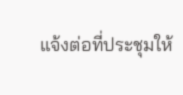แจ้งต่อที่ประชุมให้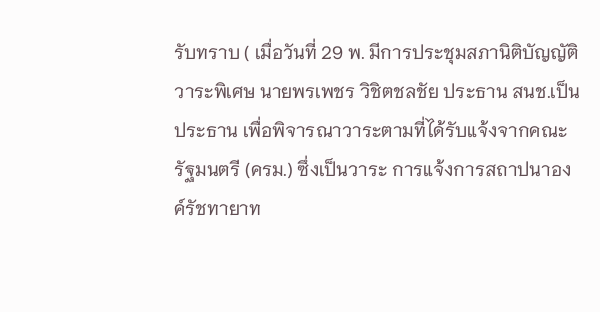รับทราบ ( เมื่อวันที่ 29 พ. มีการประชุมสภานิติบัญญัติ วาระพิเศษ นายพรเพชร วิชิตชลชัย ประธาน สนช.เป็นประธาน เพื่อพิจารณาวาระตามที่ได้รับแจ้งจากคณะรัฐมนตรี (ครม.) ซึ่งเป็นวาระ การแจ้งการสถาปนาองค์รัชทายาท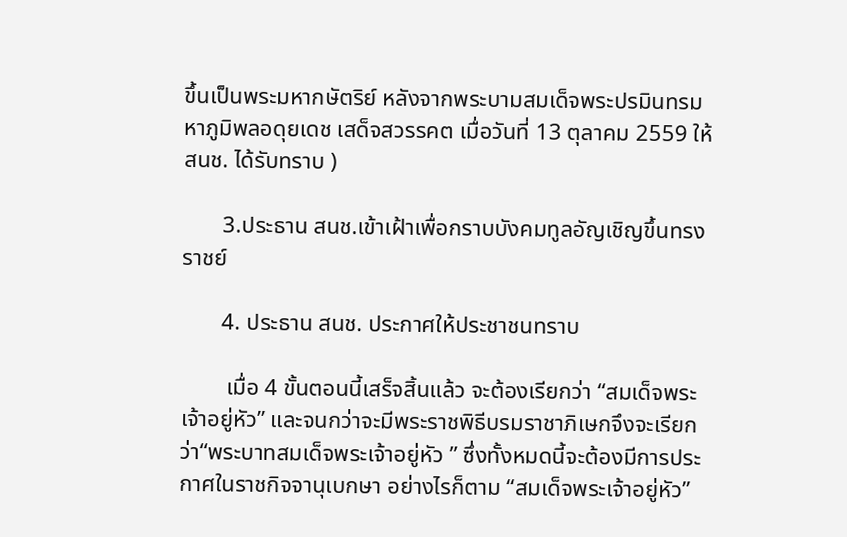ขึ้นเป็นพระมหากษัตริย์ หลังจากพระบามสมเด็จพระปรมินทรมหาภูมิพลอดุยเดช เสด็จสวรรคต เมื่อวันที่ 13 ตุลาคม 2559 ให้ สนช. ได้รับทราบ )

       3.ประธาน สนช.เข้าเฝ้าเพื่อกราบบังคมทูลอัญเชิญขึ้นทรงราชย์

       4. ประธาน สนช. ประกาศให้ประชาชนทราบ

        เมื่อ 4 ขั้นตอนนี้เสร็จสิ้นแล้ว จะต้องเรียกว่า “สมเด็จพระเจ้าอยู่หัว” และจนกว่าจะมีพระราชพิธีบรมราชาภิเษกจึงจะเรียกว่า“พระบาทสมเด็จพระเจ้าอยู่หัว ” ซึ่งทั้งหมดนี้จะต้องมีการประกาศในราชกิจจานุเบกษา อย่างไรก็ตาม “สมเด็จพระเจ้าอยู่หัว”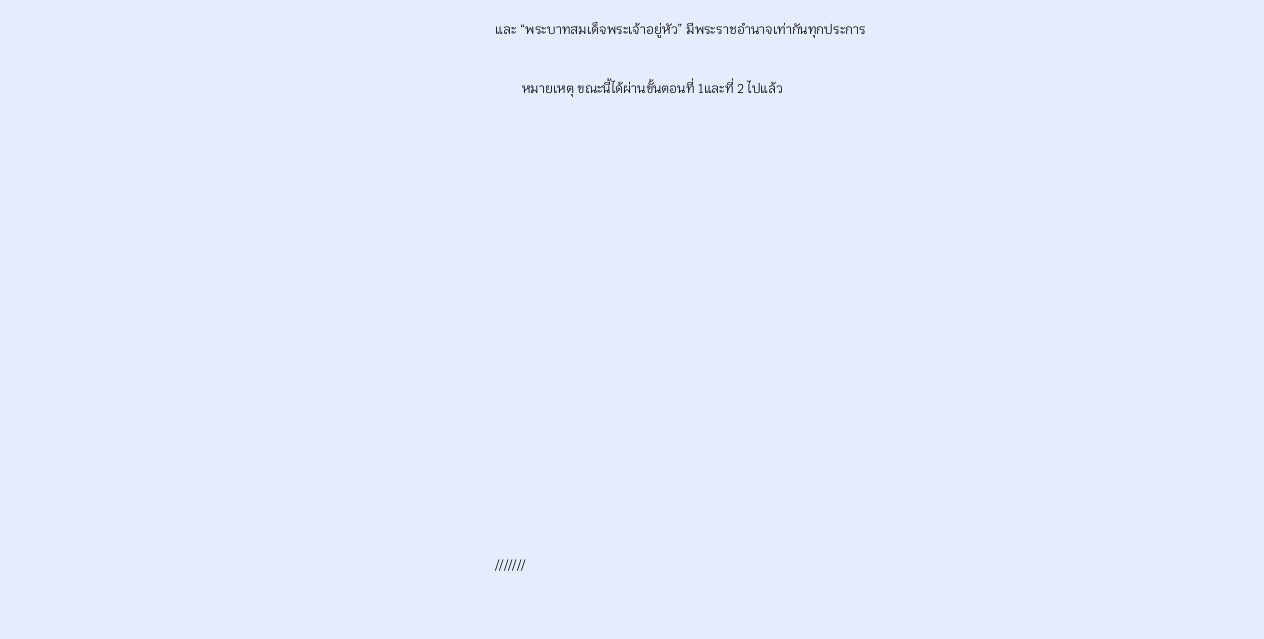และ “พระบาทสมเด็จพระเจ้าอยู่หัว” มีพระราชอำนาจเท่ากันทุกประการ

        หมายเหตุ ขณะนี้ได้ผ่านขั้นตอนที่ 1และที่ 2 ไปแล้ว















///////